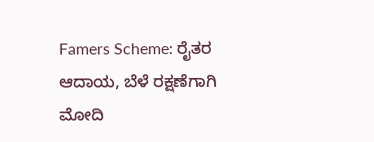Famers Scheme: ರೈತರ ಆದಾಯ, ಬೆಳೆ ರಕ್ಷಣೆಗಾಗಿ ಮೋದಿ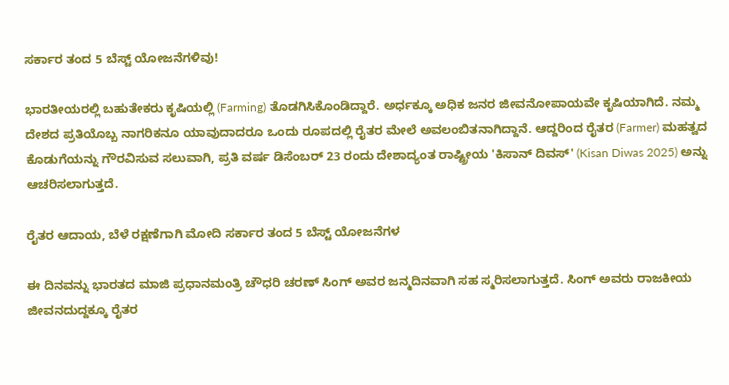ಸರ್ಕಾರ ತಂದ 5 ಬೆಸ್ಟ್‌ ಯೋಜನೆಗಳಿವು!

ಭಾರತೀಯರಲ್ಲಿ ಬಹುತೇಕರು ಕೃಷಿಯಲ್ಲಿ (Farming) ತೊಡಗಿಸಿಕೊಂಡಿದ್ದಾರೆ. ಅರ್ಧಕ್ಕೂ ಅಧಿಕ ಜನರ ಜೀವನೋಪಾಯವೇ ಕೃಷಿಯಾಗಿದೆ. ನಮ್ಮ ದೇಶದ ಪ್ರತಿಯೊಬ್ಬ ನಾಗರಿಕನೂ ಯಾವುದಾದರೂ ಒಂದು ರೂಪದಲ್ಲಿ ರೈತರ ಮೇಲೆ ಅವಲಂಬಿತನಾಗಿದ್ದಾನೆ. ಆದ್ದರಿಂದ ರೈತರ (Farmer) ಮಹತ್ವದ ಕೊಡುಗೆಯನ್ನು ಗೌರವಿಸುವ ಸಲುವಾಗಿ, ಪ್ರತಿ ವರ್ಷ ಡಿಸೆಂಬರ್ 23 ರಂದು ದೇಶಾದ್ಯಂತ ರಾಷ್ಟ್ರೀಯ 'ಕಿಸಾನ್ ದಿವಸ್' (Kisan Diwas 2025) ಅನ್ನು ಆಚರಿಸಲಾಗುತ್ತದೆ.

ರೈತರ ಆದಾಯ, ಬೆಳೆ ರಕ್ಷಣೆಗಾಗಿ ಮೋದಿ ಸರ್ಕಾರ ತಂದ 5 ಬೆಸ್ಟ್‌ ಯೋಜನೆಗಳ

ಈ ದಿನವನ್ನು ಭಾರತದ ಮಾಜಿ ಪ್ರಧಾನಮಂತ್ರಿ ಚೌಧರಿ ಚರಣ್ ಸಿಂಗ್ ಅವರ ಜನ್ಮದಿನವಾಗಿ ಸಹ ಸ್ಮರಿಸಲಾಗುತ್ತದೆ. ಸಿಂಗ್‌ ಅವರು ರಾಜಕೀಯ ಜೀವನದುದ್ದಕ್ಕೂ ರೈತರ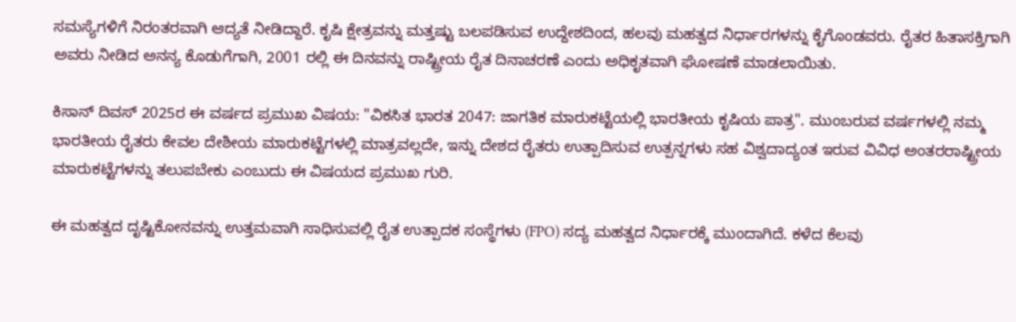ಸಮಸ್ಯೆಗಳಿಗೆ ನಿರಂತರವಾಗಿ ಆದ್ಯತೆ ನೀಡಿದ್ದಾರೆ. ಕೃಷಿ ಕ್ಷೇತ್ರವನ್ನು ಮತ್ತಷ್ಟು ಬಲಪಡಿಸುವ ಉದ್ದೇಶದಿಂದ, ಹಲವು ಮಹತ್ವದ ನಿರ್ಧಾರಗಳನ್ನು ಕೈಗೊಂಡವರು. ರೈತರ ಹಿತಾಸಕ್ತಿಗಾಗಿ ಅವರು ನೀಡಿದ ಅನನ್ಯ ಕೊಡುಗೆಗಾಗಿ, 2001 ರಲ್ಲಿ ಈ ದಿನವನ್ನು ರಾಷ್ಟ್ರೀಯ ರೈತ ದಿನಾಚರಣೆ ಎಂದು ಅಧಿಕೃತವಾಗಿ ಘೋಷಣೆ ಮಾಡಲಾಯಿತು.

ಕಿಸಾನ್ ದಿವಸ್ 2025ರ ಈ ವರ್ಷದ ಪ್ರಮುಖ ವಿಷಯ: "ವಿಕಸಿತ ಭಾರತ 2047: ಜಾಗತಿಕ ಮಾರುಕಟ್ಟೆಯಲ್ಲಿ ಭಾರತೀಯ ಕೃಷಿಯ ಪಾತ್ರ". ಮುಂಬರುವ ವರ್ಷಗಳಲ್ಲಿ ನಮ್ಮ ಭಾರತೀಯ ರೈತರು ಕೇವಲ ದೇಶೀಯ ಮಾರುಕಟ್ಟೆಗಳಲ್ಲಿ ಮಾತ್ರವಲ್ಲದೇ, ಇನ್ನು ದೇಶದ ರೈತರು ಉತ್ಪಾದಿಸುವ ಉತ್ಪನ್ನಗಳು ಸಹ ವಿಶ್ವದಾದ್ಯಂತ ಇರುವ ವಿವಿಧ ಅಂತರರಾಷ್ಟ್ರೀಯ ಮಾರುಕಟ್ಟೆಗಳನ್ನು ತಲುಪಬೇಕು ಎಂಬುದು ಈ ವಿಷಯದ ಪ್ರಮುಖ ಗುರಿ.

ಈ ಮಹತ್ವದ ದೃಷ್ಟಿಕೋನವನ್ನು ಉತ್ತಮವಾಗಿ ಸಾಧಿಸುವಲ್ಲಿ ರೈತ ಉತ್ಪಾದಕ ಸಂಸ್ಥೆಗಳು (FPO) ಸದ್ಯ ಮಹತ್ವದ ನಿರ್ಧಾರಕ್ಕೆ ಮುಂದಾಗಿದೆ. ಕಳೆದ ಕೆಲವು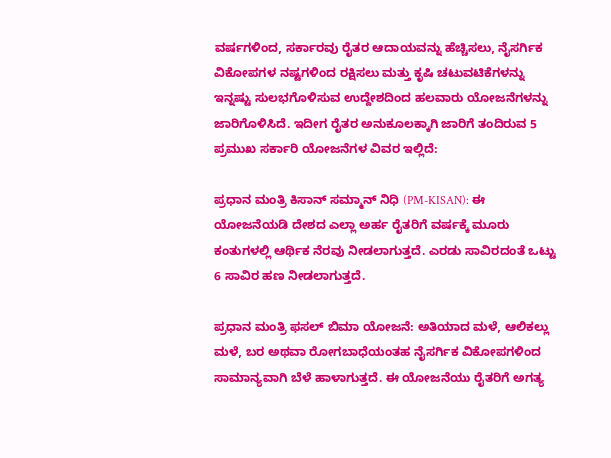ವರ್ಷಗಳಿಂದ, ಸರ್ಕಾರವು ರೈತರ ಆದಾಯವನ್ನು ಹೆಚ್ಚಿಸಲು, ನೈಸರ್ಗಿಕ ವಿಕೋಪಗಳ ನಷ್ಟಗಳಿಂದ ರಕ್ಷಿಸಲು ಮತ್ತು ಕೃಷಿ ಚಟುವಟಿಕೆಗಳನ್ನು ಇನ್ನಷ್ಟು ಸುಲಭಗೊಳಿಸುವ ಉದ್ದೇಶದಿಂದ ಹಲವಾರು ಯೋಜನೆಗಳನ್ನು ಜಾರಿಗೊಳಿಸಿದೆ. ಇದೀಗ ರೈತರ ಅನುಕೂಲಕ್ಕಾಗಿ ಜಾರಿಗೆ ತಂದಿರುವ 5 ಪ್ರಮುಖ ಸರ್ಕಾರಿ ಯೋಜನೆಗಳ ವಿವರ ಇಲ್ಲಿದೆ:

ಪ್ರಧಾನ ಮಂತ್ರಿ ಕಿಸಾನ್ ಸಮ್ಮಾನ್ ನಿಧಿ (PM-KISAN): ಈ ಯೋಜನೆಯಡಿ ದೇಶದ ಎಲ್ಲಾ ಅರ್ಹ ರೈತರಿಗೆ ವರ್ಷಕ್ಕೆ ಮೂರು ಕಂತುಗಳಲ್ಲಿ ಆರ್ಥಿಕ ನೆರವು ನೀಡಲಾಗುತ್ತದೆ. ಎರಡು ಸಾವಿರದಂತೆ ಒಟ್ಟು 6 ಸಾವಿರ ಹಣ ನೀಡಲಾಗುತ್ತದೆ.

ಪ್ರಧಾನ ಮಂತ್ರಿ ಫಸಲ್ ಬಿಮಾ ಯೋಜನೆ: ಅತಿಯಾದ ಮಳೆ, ಆಲಿಕಲ್ಲು ಮಳೆ, ಬರ ಅಥವಾ ರೋಗಬಾಧೆಯಂತಹ ನೈಸರ್ಗಿಕ ವಿಕೋಪಗಳಿಂದ ಸಾಮಾನ್ಯವಾಗಿ ಬೆಳೆ ಹಾಳಾಗುತ್ತದೆ. ಈ ಯೋಜನೆಯು ರೈತರಿಗೆ ಅಗತ್ಯ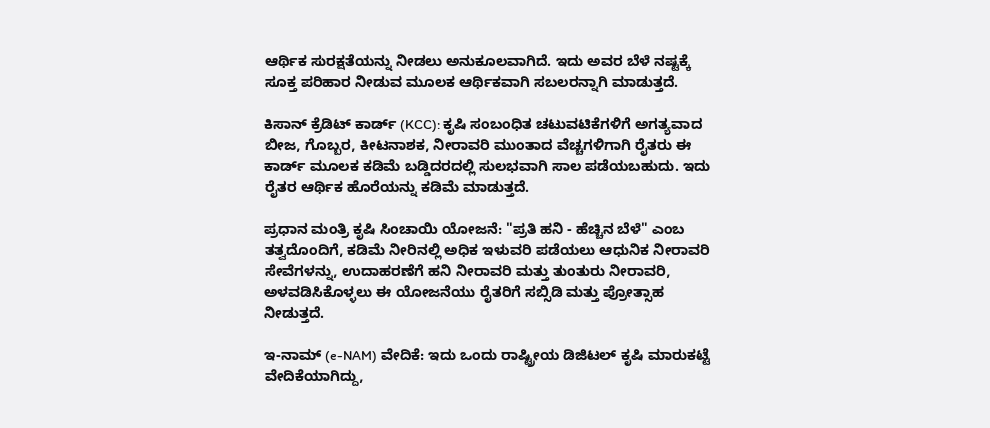ಆರ್ಥಿಕ ಸುರಕ್ಷತೆಯನ್ನು ನೀಡಲು ಅನುಕೂಲವಾಗಿದೆ. ಇದು ಅವರ ಬೆಳೆ ನಷ್ಟಕ್ಕೆ ಸೂಕ್ತ ಪರಿಹಾರ ನೀಡುವ ಮೂಲಕ ಆರ್ಥಿಕವಾಗಿ ಸಬಲರನ್ನಾಗಿ ಮಾಡುತ್ತದೆ.

ಕಿಸಾನ್ ಕ್ರೆಡಿಟ್ ಕಾರ್ಡ್ (KCC): ಕೃಷಿ ಸಂಬಂಧಿತ ಚಟುವಟಿಕೆಗಳಿಗೆ ಅಗತ್ಯವಾದ ಬೀಜ, ಗೊಬ್ಬರ, ಕೀಟನಾಶಕ, ನೀರಾವರಿ ಮುಂತಾದ ವೆಚ್ಚಗಳಿಗಾಗಿ ರೈತರು ಈ ಕಾರ್ಡ್ ಮೂಲಕ ಕಡಿಮೆ ಬಡ್ಡಿದರದಲ್ಲಿ ಸುಲಭವಾಗಿ ಸಾಲ ಪಡೆಯಬಹುದು. ಇದು ರೈತರ ಆರ್ಥಿಕ ಹೊರೆಯನ್ನು ಕಡಿಮೆ ಮಾಡುತ್ತದೆ.

ಪ್ರಧಾನ ಮಂತ್ರಿ ಕೃಷಿ ಸಿಂಚಾಯಿ ಯೋಜನೆ: "ಪ್ರತಿ ಹನಿ - ಹೆಚ್ಚಿನ ಬೆಳೆ" ಎಂಬ ತತ್ವದೊಂದಿಗೆ, ಕಡಿಮೆ ನೀರಿನಲ್ಲಿ ಅಧಿಕ ಇಳುವರಿ ಪಡೆಯಲು ಆಧುನಿಕ ನೀರಾವರಿ ಸೇವೆಗಳನ್ನು, ಉದಾಹರಣೆಗೆ ಹನಿ ನೀರಾವರಿ ಮತ್ತು ತುಂತುರು ನೀರಾವರಿ, ಅಳವಡಿಸಿಕೊಳ್ಳಲು ಈ ಯೋಜನೆಯು ರೈತರಿಗೆ ಸಬ್ಸಿಡಿ ಮತ್ತು ಪ್ರೋತ್ಸಾಹ ನೀಡುತ್ತದೆ.

ಇ-ನಾಮ್ (e-NAM) ವೇದಿಕೆ: ಇದು ಒಂದು ರಾಷ್ಟ್ರೀಯ ಡಿಜಿಟಲ್ ಕೃಷಿ ಮಾರುಕಟ್ಟೆ ವೇದಿಕೆಯಾಗಿದ್ದು,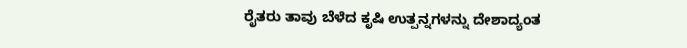ರೈತರು ತಾವು ಬೆಳೆದ ಕೃಷಿ ಉತ್ಪನ್ನಗಳನ್ನು ದೇಶಾದ್ಯಂತ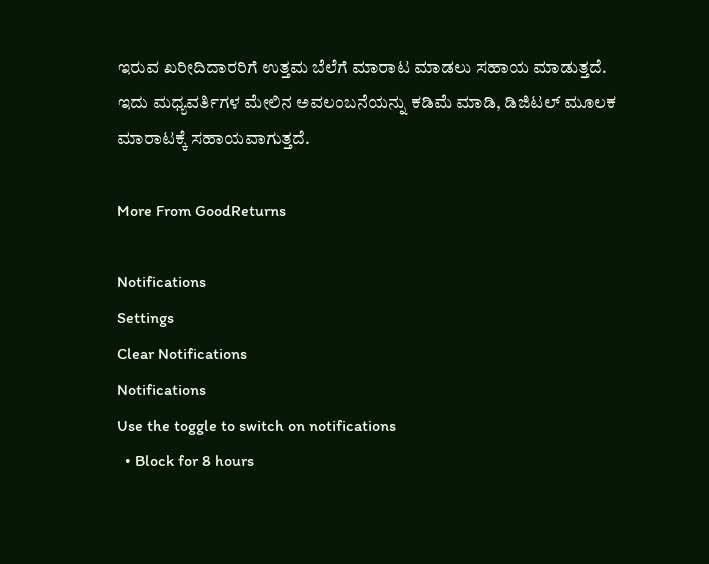ಇರುವ ಖರೀದಿದಾರರಿಗೆ ಉತ್ತಮ ಬೆಲೆಗೆ ಮಾರಾಟ ಮಾಡಲು ಸಹಾಯ ಮಾಡುತ್ತದೆ. ಇದು ಮಧ್ಯವರ್ತಿಗಳ ಮೇಲಿನ ಅವಲಂಬನೆಯನ್ನು ಕಡಿಮೆ ಮಾಡಿ, ಡಿಜಿಟಲ್‌ ಮೂಲಕ ಮಾರಾಟಕ್ಕೆ ಸಹಾಯವಾಗುತ್ತದೆ.

More From GoodReturns

Notifications
Settings
Clear Notifications
Notifications
Use the toggle to switch on notifications
  • Block for 8 hours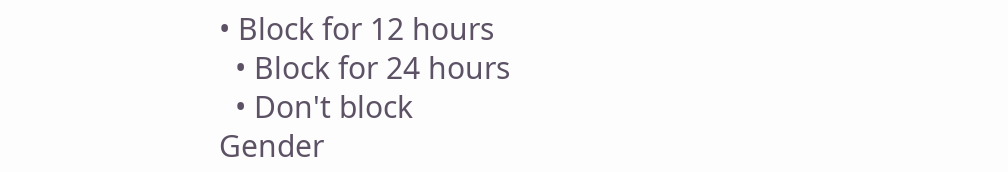• Block for 12 hours
  • Block for 24 hours
  • Don't block
Gender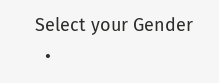Select your Gender
  •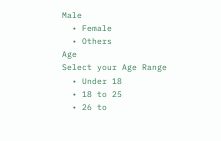Male
  • Female
  • Others
Age
Select your Age Range
  • Under 18
  • 18 to 25
  • 26 to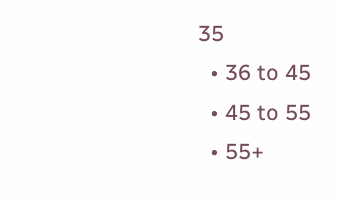35
  • 36 to 45
  • 45 to 55
  • 55+